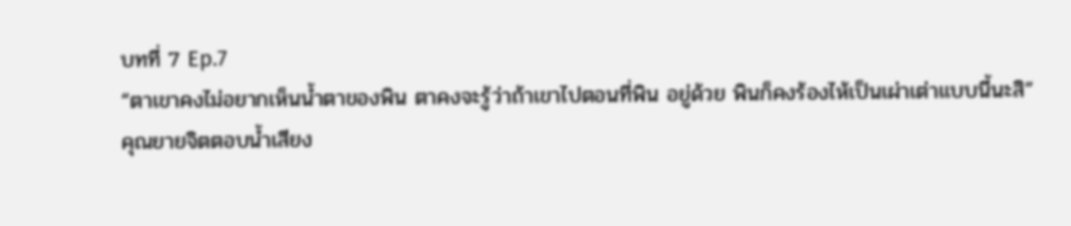บทที่ 7 Ep.7
“ตาเขาคงไม่อยากเห็นน้ำตาของพิน ตาคงจะรู้ว่าถ้าเขาไปตอนที่พิน อยู่ด้วย พินก็คงร้องไห้เป็นเผ่าเต่าแบบนี้นะสิ”
คุณยายจิตตอบน้ำเสียง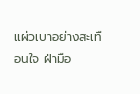แผ่วเบาอย่างสะเทือนใจ ฝ่ามือ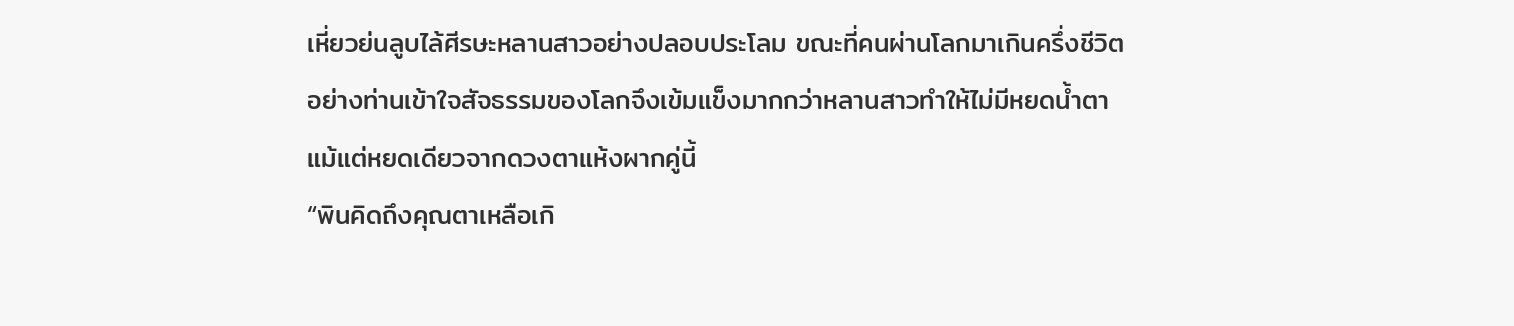เหี่ยวย่นลูบไล้ศีรษะหลานสาวอย่างปลอบประโลม ขณะที่คนผ่านโลกมาเกินครึ่งชีวิตอย่างท่านเข้าใจสัจธรรมของโลกจึงเข้มแข็งมากกว่าหลานสาวทำให้ไม่มีหยดน้ำตาแม้แต่หยดเดียวจากดวงตาแห้งผากคู่นี้
“พินคิดถึงคุณตาเหลือเกิ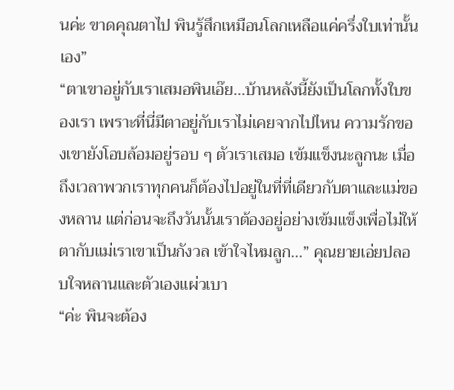นค่ะ ขาดคุณตาไป พินรู้สึกเหมือนโลกเหลือแค่ครึ่งใบเท่านั้นเอง”
“ตาเขาอยู่กับเราเสมอพินเอ๊ย...บ้านหลังนี้ยังเป็นโลกทั้งใบของเรา เพราะที่นี่มีตาอยู่กับเราไม่เคยจากไปไหน ความรักของเขายังโอบล้อมอยู่รอบ ๆ ตัวเราเสมอ เข้มแข็งนะลูกนะ เมื่อถึงเวลาพวกเราทุกคนก็ต้องไปอยู่ในที่ที่เดียวกับตาและแม่ของหลาน แต่ก่อนจะถึงวันนั้นเราต้องอยู่อย่างเข้มแข็งเพื่อไม่ให้ตากับแม่เราเขาเป็นกังวล เข้าใจไหมลูก...” คุณยายเอ่ยปลอบใจหลานและตัวเองแผ่วเบา
“ค่ะ พินจะต้อง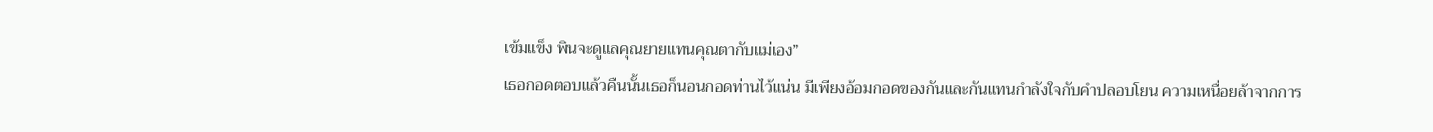เข้มแข็ง พินจะดูแลคุณยายแทนคุณตากับแม่เอง”
เธอกอดตอบแล้วคืนนั้นเธอก็นอนกอดท่านไว้แน่น มีเพียงอ้อมกอดของกันและกันแทนกำลังใจกับคำปลอบโยน ความเหนื่อยล้าจากการ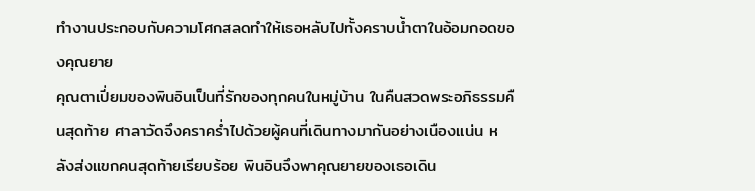ทำงานประกอบกับความโศกสลดทำให้เธอหลับไปทั้งคราบน้ำตาในอ้อมกอดของคุณยาย
คุณตาเปี่ยมของพินอินเป็นที่รักของทุกคนในหมู่บ้าน ในคืนสวดพระอภิธรรมคืนสุดท้าย ศาลาวัดจึงคราคร่ำไปด้วยผู้คนที่เดินทางมากันอย่างเนืองแน่น หลังส่งแขกคนสุดท้ายเรียบร้อย พินอินจึงพาคุณยายของเธอเดิน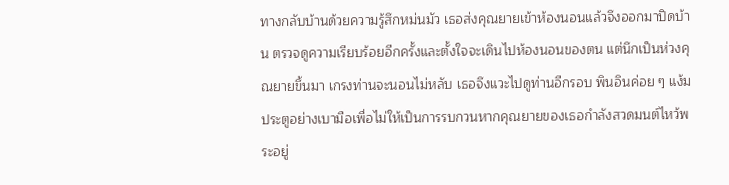ทางกลับบ้านด้วยความรู้สึกหม่นมัว เธอส่งคุณยายเข้าห้องนอนแล้วจึงออกมาปิดบ้าน ตรวจดูความเรียบร้อยอีกครั้งและตั้งใจจะเดินไปห้องนอนของตน แต่นึกเป็นห่วงคุณยายขึ้นมา เกรงท่านจะนอนไม่หลับ เธอจึงแวะไปดูท่านอีกรอบ พินอินค่อย ๆ แง้มประตูอย่างเบามือเพื่อไม่ให้เป็นการรบกวนหากคุณยายของเธอกำลังสวดมนต์ไหว้พระอยู่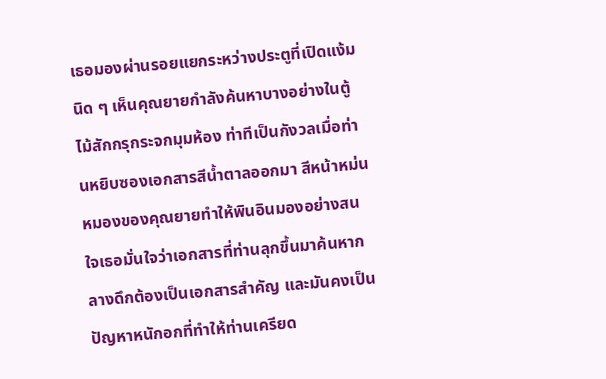เธอมองผ่านรอยแยกระหว่างประตูที่เปิดแง้มนิด ๆ เห็นคุณยายกำลังค้นหาบางอย่างในตู้ไม้สักกรุกระจกมุมห้อง ท่าทีเป็นกังวลเมื่อท่านหยิบซองเอกสารสีน้ำตาลออกมา สีหน้าหม่นหมองของคุณยายทำให้พินอินมองอย่างสนใจเธอมั่นใจว่าเอกสารที่ท่านลุกขึ้นมาค้นหากลางดึกต้องเป็นเอกสารสำคัญ และมันคงเป็นปัญหาหนักอกที่ทำให้ท่านเครียด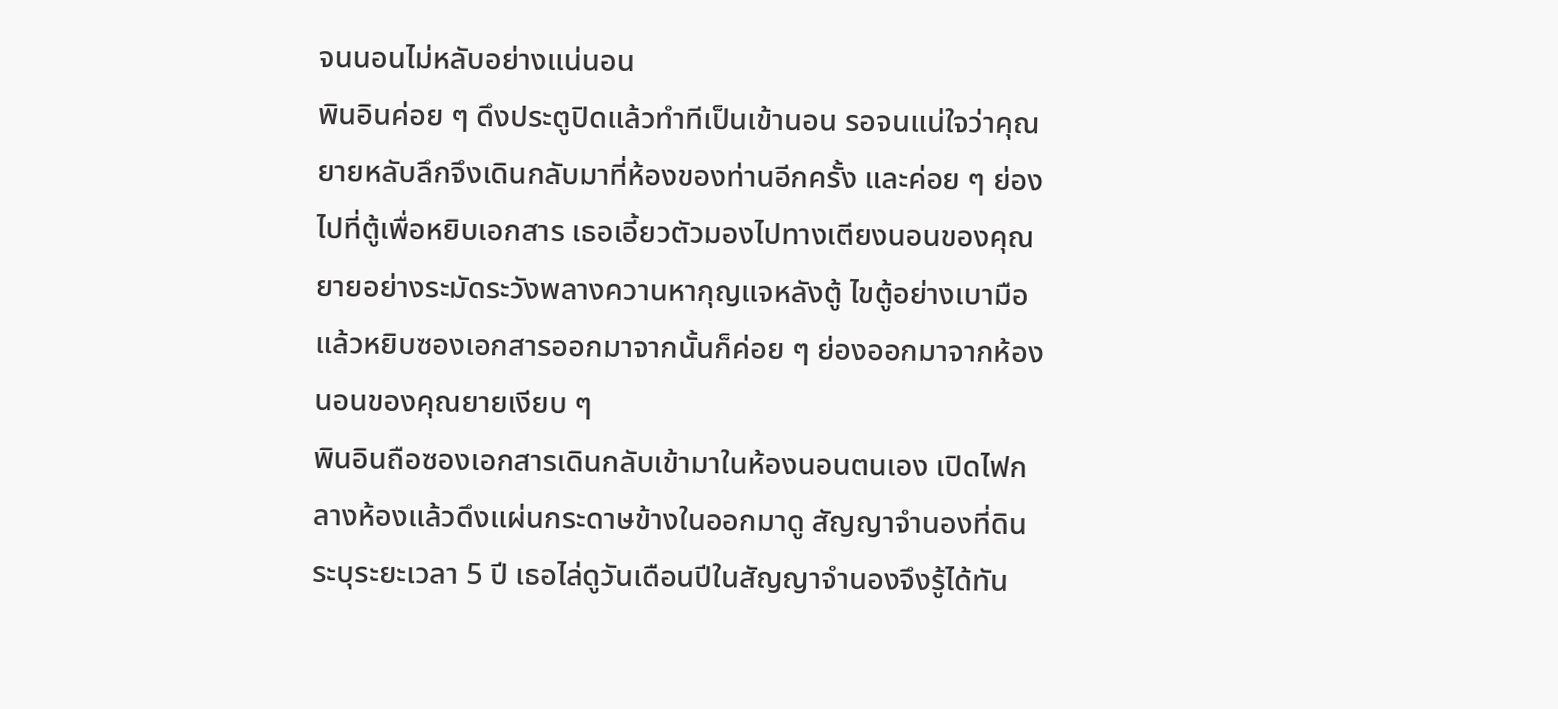จนนอนไม่หลับอย่างแน่นอน
พินอินค่อย ๆ ดึงประตูปิดแล้วทำทีเป็นเข้านอน รอจนแน่ใจว่าคุณยายหลับลึกจึงเดินกลับมาที่ห้องของท่านอีกครั้ง และค่อย ๆ ย่องไปที่ตู้เพื่อหยิบเอกสาร เธอเอี้ยวตัวมองไปทางเตียงนอนของคุณยายอย่างระมัดระวังพลางควานหากุญแจหลังตู้ ไขตู้อย่างเบามือแล้วหยิบซองเอกสารออกมาจากนั้นก็ค่อย ๆ ย่องออกมาจากห้องนอนของคุณยายเงียบ ๆ
พินอินถือซองเอกสารเดินกลับเข้ามาในห้องนอนตนเอง เปิดไฟกลางห้องแล้วดึงแผ่นกระดาษข้างในออกมาดู สัญญาจำนองที่ดินระบุระยะเวลา 5 ปี เธอไล่ดูวันเดือนปีในสัญญาจำนองจึงรู้ได้ทัน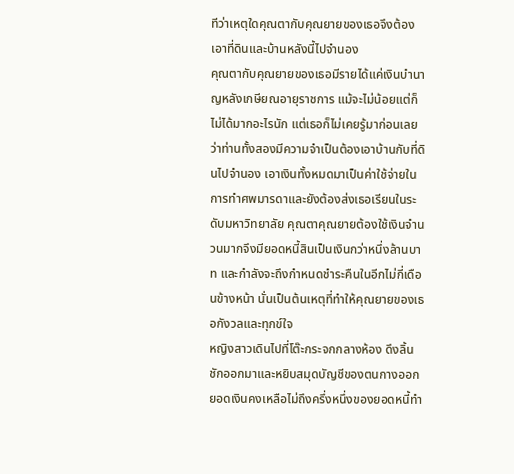ทีว่าเหตุใดคุณตากับคุณยายของเธอจึงต้องเอาที่ดินและบ้านหลังนี้ไปจำนอง
คุณตากับคุณยายของเธอมีรายได้แค่เงินบำนาญหลังเกษียณอายุราชการ แม้จะไม่น้อยแต่ก็ไม่ได้มากอะไรนัก แต่เธอก็ไม่เคยรู้มาก่อนเลยว่าท่านทั้งสองมีความจำเป็นต้องเอาบ้านกับที่ดินไปจำนอง เอาเงินทั้งหมดมาเป็นค่าใช้จ่ายในการทำศพมารดาและยังต้องส่งเธอเรียนในระดับมหาวิทยาลัย คุณตาคุณยายต้องใช้เงินจำนวนมากจึงมียอดหนี้สินเป็นเงินกว่าหนึ่งล้านบาท และกำลังจะถึงกำหนดชำระคืนในอีกไม่กี่เดือนข้างหน้า นั่นเป็นต้นเหตุที่ทำให้คุณยายของเธอกังวลและทุกข์ใจ
หญิงสาวเดินไปที่โต๊ะกระจกกลางห้อง ดึงลิ้นชักออกมาและหยิบสมุดบัญชีของตนกางออก ยอดเงินคงเหลือไม่ถึงครึ่งหนึ่งของยอดหนี้ทำ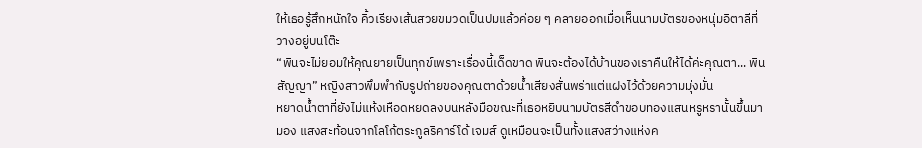ให้เธอรู้สึกหนักใจ คิ้วเรียงเส้นสวยขมวดเป็นปมแล้วค่อย ๆ คลายออกเมื่อเห็นนามบัตรของหนุ่มอิตาลีที่วางอยู่บนโต๊ะ
“พินจะไม่ยอมให้คุณยายเป็นทุกข์เพราะเรื่องนี้เด็ดขาด พินจะต้องได้บ้านของเราคืนให้ได้ค่ะคุณตา... พินสัญญา” หญิงสาวพึมพำกับรูปถ่ายของคุณตาด้วยน้ำเสียงสั่นพร่าแต่แฝงไว้ด้วยความมุ่งมั่น
หยาดน้ำตาที่ยังไม่แห้งเหือดหยดลงบนหลังมือขณะที่เธอหยิบนามบัตรสีดำขอบทองแสนหรูหรานั้นขึ้นมามอง แสงสะท้อนจากโลโก้ตระกูลริคาร์โด้ เจมส์ ดูเหมือนจะเป็นทั้งแสงสว่างแห่งค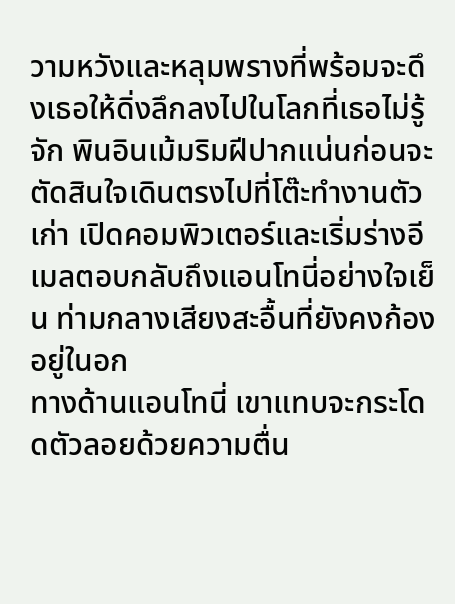วามหวังและหลุมพรางที่พร้อมจะดึงเธอให้ดิ่งลึกลงไปในโลกที่เธอไม่รู้จัก พินอินเม้มริมฝีปากแน่นก่อนจะตัดสินใจเดินตรงไปที่โต๊ะทำงานตัวเก่า เปิดคอมพิวเตอร์และเริ่มร่างอีเมลตอบกลับถึงแอนโทนี่อย่างใจเย็น ท่ามกลางเสียงสะอื้นที่ยังคงก้องอยู่ในอก
ทางด้านแอนโทนี่ เขาแทบจะกระโดดตัวลอยด้วยความตื่น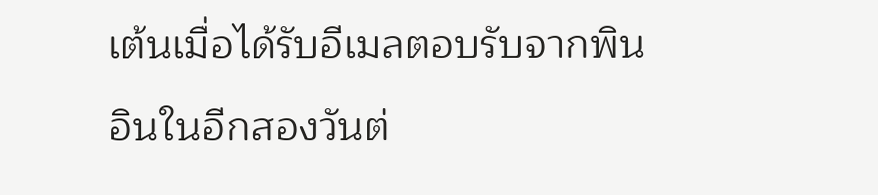เต้นเมื่อได้รับอีเมลตอบรับจากพินอินในอีกสองวันต่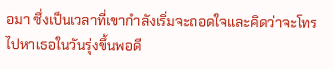อมา ซึ่งเป็นเวลาที่เขากำลังเริ่มจะถอดใจและคิดว่าจะโทรไปหาเธอในวันรุ่งขึ้นพอดี